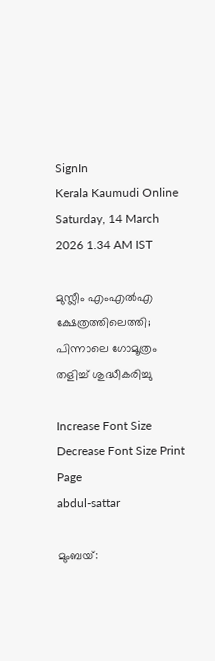SignIn
Kerala Kaumudi Online
Saturday, 14 March 2026 1.34 AM IST

മുസ്ലീം എംഎൽഎ ക്ഷേത്രത്തിലെത്തി; പിന്നാലെ ഗോമൂത്രം തളിച്ച് ശുദ്ധീകരിച്ചു

Increase Font Size Decrease Font Size Print Page
abdul-sattar

മുംബയ്: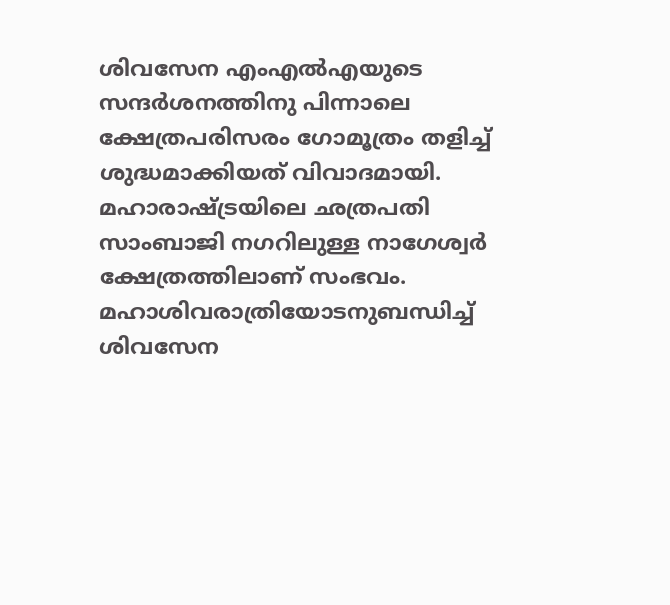ശിവസേന എംഎൽഎയുടെ സന്ദർശനത്തിനു പിന്നാലെ ക്ഷേത്രപരിസരം ഗോമൂത്രം തളിച്ച് ശുദ്ധമാക്കിയത് വിവാദമായി. മഹാരാഷ്‌ട്രയിലെ ഛത്രപതി സാംബാജി നഗറിലുള്ള നാഗേശ്വർ ക്ഷേത്രത്തിലാണ് സംഭവം. മഹാശിവരാത്രിയോടനുബന്ധിച്ച് ശിവസേന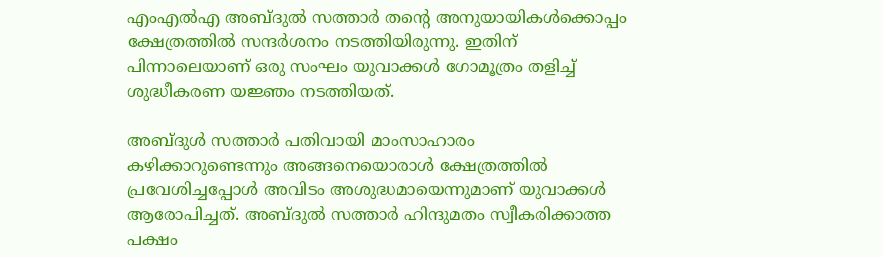എംഎൽഎ അബ്‌ദുൽ സത്താർ തന്റെ അനുയായികൾക്കൊപ്പം ക്ഷേത്രത്തിൽ സന്ദർശനം നടത്തിയിരുന്നു. ഇതിന് പിന്നാലെയാണ് ഒരു സംഘം യുവാക്കൾ ഗോമൂത്രം തളിച്ച് ശുദ്ധീകരണ യജ്ഞം നടത്തിയത്.

അബ്‌ദുൾ സത്താർ പതിവായി മാംസാഹാരം കഴിക്കാറുണ്ടെന്നും അങ്ങനെയൊരാൾ ക്ഷേത്രത്തിൽ പ്രവേശിച്ചപ്പോൾ അവിടം അശുദ്ധമായെന്നുമാണ് യുവാക്കൾ ആരോപിച്ചത്. അബ്‌ദുൽ സത്താർ ഹിന്ദുമതം സ്വീകരിക്കാത്ത പക്ഷം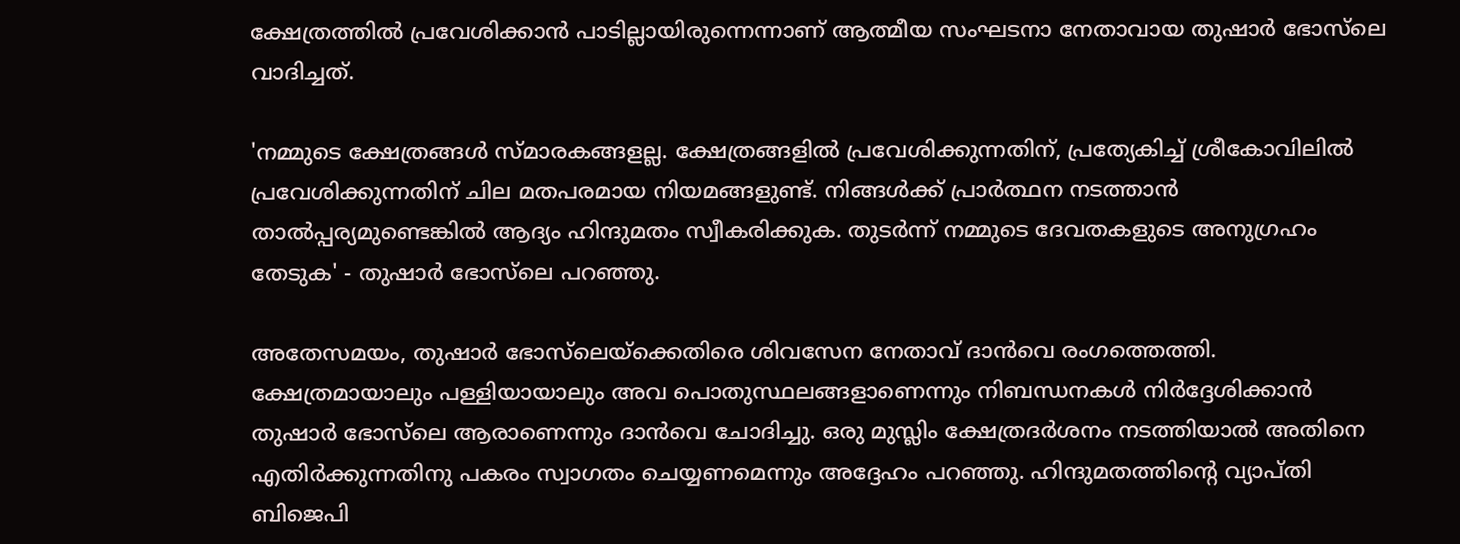ക്ഷേത്രത്തിൽ പ്രവേശിക്കാൻ പാടില്ലായിരുന്നെന്നാണ് ആത്മീയ സംഘടനാ നേതാവായ തുഷാർ ഭോസ്‌ലെ വാദിച്ചത്.

'നമ്മുടെ ക്ഷേത്രങ്ങൾ സ്മാരകങ്ങളല്ല. ക്ഷേത്രങ്ങളിൽ പ്രവേശിക്കുന്നതിന്, പ്രത്യേകിച്ച് ശ്രീകോവിലിൽ പ്രവേശിക്കുന്നതിന് ചില മതപരമായ നിയമങ്ങളുണ്ട്. നിങ്ങൾക്ക് പ്രാർത്ഥന നടത്താൻ താൽപ്പര്യമുണ്ടെങ്കിൽ ആദ്യം ഹിന്ദുമതം സ്വീകരിക്കുക. തുടർന്ന് നമ്മുടെ ദേവതകളുടെ അനുഗ്രഹം തേടുക' - തുഷാർ ഭോസ്‌ലെ പറഞ്ഞു.

അതേസമയം, തുഷാർ ഭോസ്‌‌ലെയ്‌ക്കെതിരെ ശിവസേന നേതാവ് ദാൻവെ രംഗത്തെത്തി. ക്ഷേത്രമായാലും പള്ളിയായാലും അവ പൊതുസ്ഥലങ്ങളാണെന്നും നിബന്ധനകൾ നിർദ്ദേശിക്കാൻ തുഷാർ ഭോസ്‌ലെ ആരാണെന്നും ദാൻവെ ചോദിച്ചു. ഒരു മുസ്ലിം ക്ഷേത്രദർശനം നടത്തിയാൽ അതിനെ എതിർക്കുന്നതിനു പകരം സ്വാഗതം ചെയ്യണമെന്നും അദ്ദേഹം പറഞ്ഞു. ഹിന്ദുമതത്തിന്റെ വ്യാപ്തി ബിജെപി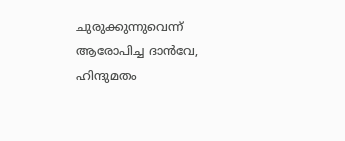ചുരുക്കുന്നുവെന്ന് ആരോപിച്ച ദാൻവേ, ഹിന്ദുമതം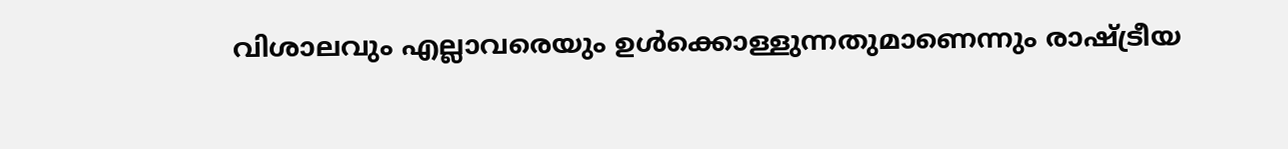വിശാലവും എല്ലാവരെയും ഉൾക്കൊള്ളുന്നതുമാണെന്നും രാഷ്ട്രീയ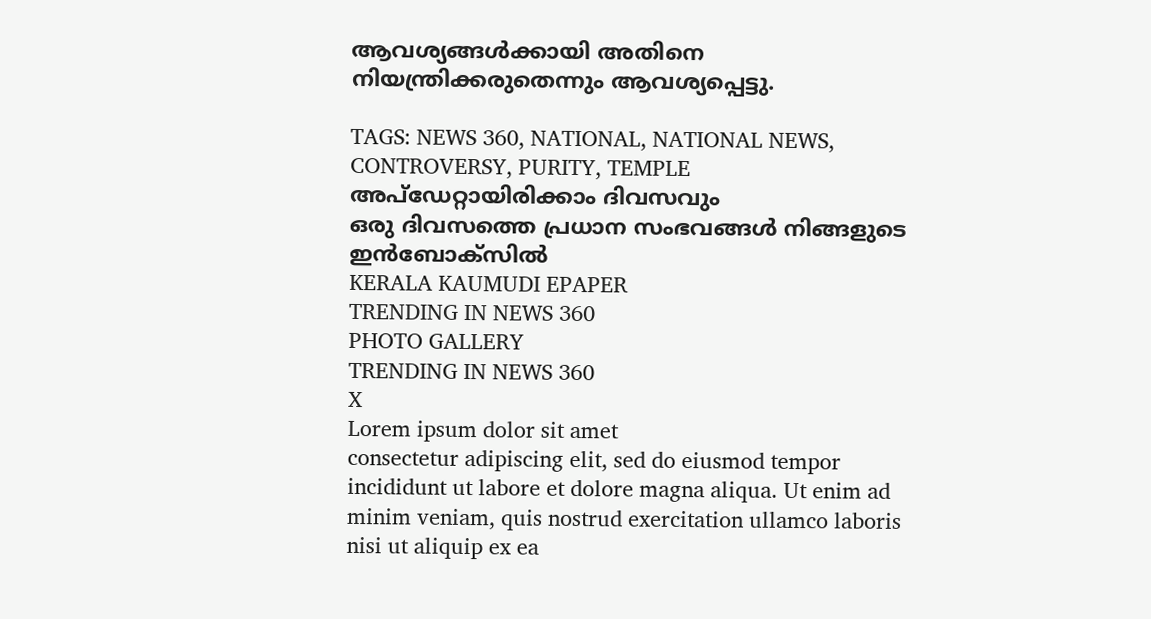ആവശ്യങ്ങൾക്കായി അതിനെ നിയന്ത്രിക്കരുതെന്നും ആവശ്യപ്പെട്ടു.

TAGS: NEWS 360, NATIONAL, NATIONAL NEWS, CONTROVERSY, PURITY, TEMPLE
അപ്ഡേറ്റായിരിക്കാം ദിവസവും
ഒരു ദിവസത്തെ പ്രധാന സംഭവങ്ങൾ നിങ്ങളുടെ ഇൻബോക്സിൽ
KERALA KAUMUDI EPAPER
TRENDING IN NEWS 360
PHOTO GALLERY
TRENDING IN NEWS 360
X
Lorem ipsum dolor sit amet
consectetur adipiscing elit, sed do eiusmod tempor incididunt ut labore et dolore magna aliqua. Ut enim ad minim veniam, quis nostrud exercitation ullamco laboris nisi ut aliquip ex ea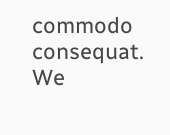commodo consequat.
We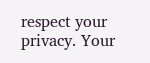respect your privacy. Your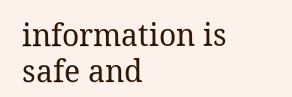information is safe and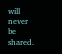will never be shared.